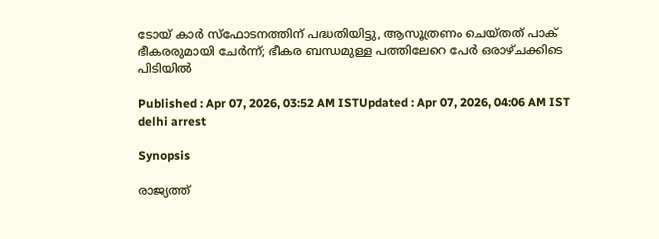ടോയ് കാർ സ്ഫോടനത്തിന് പദ്ധതിയിട്ടു, ആസൂത്രണം ചെയ്തത് പാക് ഭീകരരുമായി ചേർന്ന്; ഭീകര ബന്ധമുള്ള പത്തിലേറെ പേർ ഒരാഴ്ചക്കിടെ പിടിയിൽ

Published : Apr 07, 2026, 03:52 AM ISTUpdated : Apr 07, 2026, 04:06 AM IST
delhi arrest

Synopsis

രാജ്യത്ത്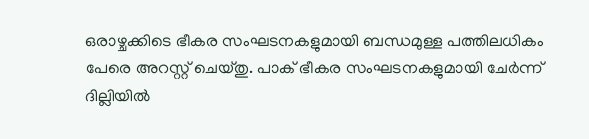ഒരാഴ്ചക്കിടെ ഭീകര സംഘടനകളുമായി ബന്ധമുള്ള പത്തിലധികം പേരെ അറസ്റ്റ് ചെയ്തു. പാക് ഭീകര സംഘടനകളുമായി ചേർന്ന് ദില്ലിയിൽ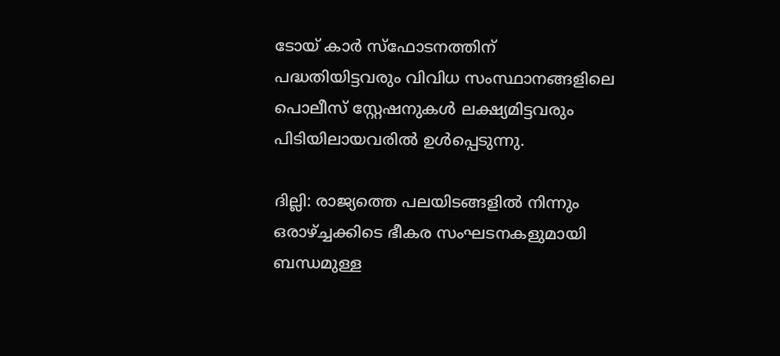ടോയ് കാർ സ്ഫോടനത്തിന് പദ്ധതിയിട്ടവരും വിവിധ സംസ്ഥാനങ്ങളിലെ പൊലീസ് സ്റ്റേഷനുകൾ ലക്ഷ്യമിട്ടവരും പിടിയിലായവരില്‍ ഉൾപ്പെടുന്നു.

ദില്ലി: രാജ്യത്തെ പലയിടങ്ങളിൽ നിന്നും ഒരാഴ്ച്ചക്കിടെ ഭീകര സംഘടനകളുമായി ബന്ധമുള്ള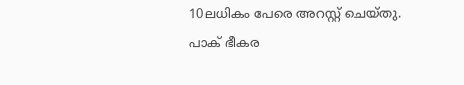10ല‌‌ധികം പേരെ അറസ്റ്റ് ചെയ്തു. പാക് ഭീകര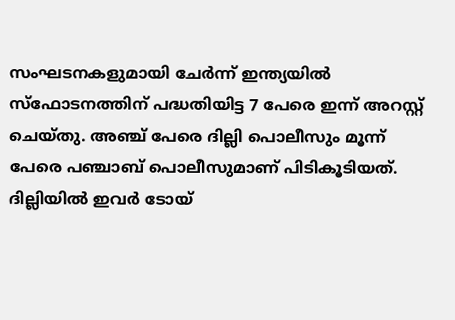സംഘടനകളുമായി ചേർന്ന് ഇന്ത്യയിൽ സ്ഫോടനത്തിന് പദ്ധതിയിട്ട 7 പേരെ ഇന്ന് അറസ്റ്റ് ചെയ്തു. അഞ്ച് പേരെ ദില്ലി പൊലീസും മൂന്ന് പേരെ പഞ്ചാബ് പൊലീസുമാണ് പിടികൂടിയത്. ദില്ലിയിൽ ഇവർ ടോയ്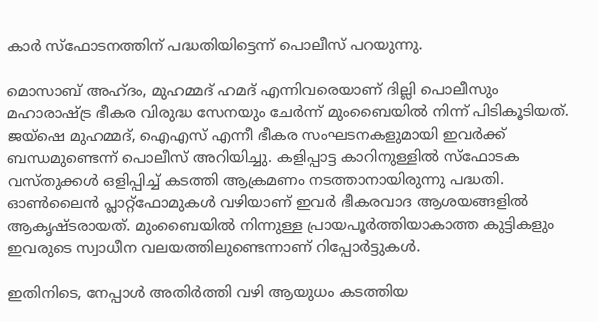കാർ സ്ഫോടനത്തിന് പദ്ധതിയിട്ടെന്ന് പൊലീസ് പറയുന്നു.

മൊസാബ് അഹ്ദം, മുഹമ്മദ് ഹമദ് എന്നിവരെയാണ് ദില്ലി പൊലീസും മഹാരാഷ്ട്ര ഭീകര വിരുദ്ധ സേനയും ചേർന്ന് മുംബൈയിൽ നിന്ന് പിടികൂടിയത്. ജയ്ഷെ മുഹമ്മദ്, ഐഎസ് എന്നീ ഭീകര സംഘടനകളുമായി ഇവര്‍ക്ക് ബന്ധമുണ്ടെന്ന് പൊലീസ് അറിയിച്ചു. കളിപ്പാട്ട കാറിനുള്ളില്‍ സ്ഫോടക വസ്തുക്കള്‍ ഒളിപ്പിച്ച് കടത്തി ആക്രമണം നടത്താനായിരുന്നു പദ്ധതി. ഓണ്‍ലൈന്‍ പ്ലാറ്റ്ഫോമുകള്‍ വഴിയാണ് ഇവര്‍ ഭീകരവാദ ആശയങ്ങളില്‍ ആകൃഷ്ടരായത്. മുംബൈയിൽ നിന്നുള്ള പ്രായപൂർത്തിയാകാത്ത കുട്ടികളും ഇവരുടെ സ്വാധീന വലയത്തിലുണ്ടെന്നാണ് റിപ്പോര്‍ട്ടുകള്‍.

ഇതിനിടെ, നേപ്പാള്‍ അതിര്‍ത്തി വഴി ആയുധം കടത്തിയ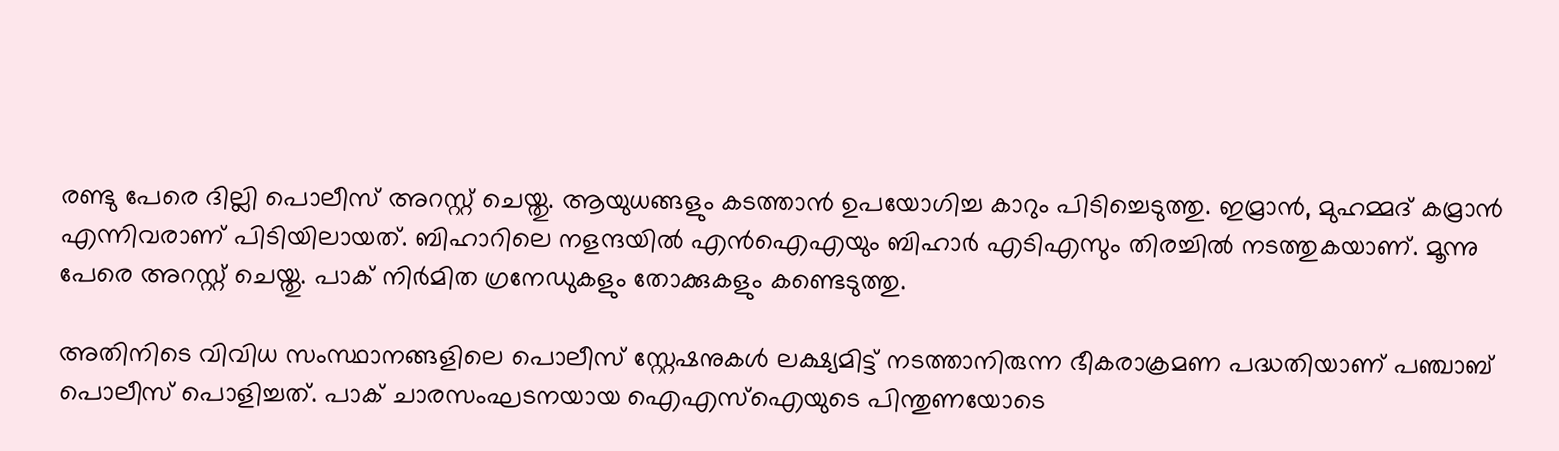രണ്ടു പേരെ ദില്ലി പൊലീസ് അറസ്റ്റ് ചെയ്തു. ആയുധങ്ങളും കടത്താന്‍ ഉപയോഗിച്ച കാറും പിടിച്ചെടുത്തു. ഇമ്രാന്‍, മുഹമ്മദ് കമ്രാന്‍ എന്നിവരാണ് പിടിയിലായത്. ബിഹാറിലെ നളന്ദയില്‍ എന്‍ഐഎയും ബിഹാര്‍ എടിഎസും തിരച്ചില്‍ നടത്തുകയാണ്. മൂന്നു പേരെ അറസ്റ്റ് ചെയ്തു. പാക് നിർമിത ഗ്രനേഡുകളും തോക്കുകളും കണ്ടെടുത്തു.

അതിനിടെ വിവിധ സംസ്ഥാനങ്ങളിലെ പൊലീസ് സ്റ്റേഷനുകൾ ലക്ഷ്യമിട്ട് നടത്താനിരുന്ന ഭീകരാക്രമണ പദ്ധതിയാണ് പഞ്ചാബ് പൊലീസ് പൊളിച്ചത്. പാക് ചാരസംഘടനയായ ഐഎസ്ഐയുടെ പിന്തുണയോടെ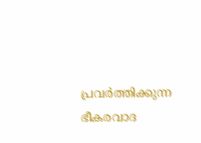പ്രവർത്തിക്കുന്ന ഭീകരവാദ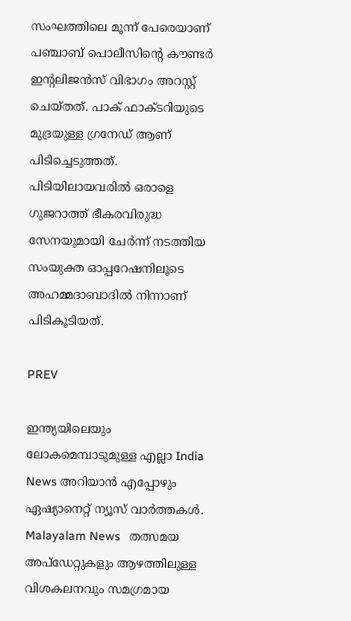സംഘത്തിലെ മൂന്ന് പേരെയാണ് പഞ്ചാബ് പൊലീസിന്റെ കൗണ്ടർ ഇന്റലിജൻസ് വിഭാഗം അറസ്റ്റ് ചെയ്തത്. പാക് ഫാക്ടറിയുടെ മുദ്രയുള്ള ഗ്രനേഡ് ആണ് പിടിച്ചെടുത്തത്. പിടിയിലായവരിൽ ഒരാളെ ഗുജറാത്ത് ഭീകരവിരുദ്ധ സേനയുമായി ചേർന്ന് നടത്തിയ സംയുക്ത ഓപ്പറേഷനിലൂടെ അഹമ്മദാബാദിൽ നിന്നാണ് പിടികൂടിയത്.

PREV

ഇന്ത്യയിലെയും ലോകമെമ്പാടുമുള്ള എല്ലാ India News അറിയാൻ എപ്പോഴും ഏഷ്യാനെറ്റ് ന്യൂസ് വാർത്തകൾ. Malayalam News   തത്സമയ അപ്‌ഡേറ്റുകളും ആഴത്തിലുള്ള വിശകലനവും സമഗ്രമായ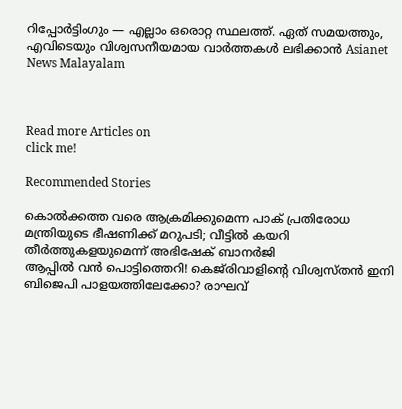റിപ്പോർട്ടിംഗും — എല്ലാം ഒരൊറ്റ സ്ഥലത്ത്. ഏത് സമയത്തും, എവിടെയും വിശ്വസനീയമായ വാർത്തകൾ ലഭിക്കാൻ Asianet News Malayalam



Read more Articles on
click me!

Recommended Stories

കൊൽക്കത്ത വരെ ആക്രമിക്കുമെന്ന പാക് പ്രതിരോധ മന്ത്രിയുടെ ഭീഷണിക്ക് മറുപടി; വീട്ടിൽ കയറി തീർത്തുകളയുമെന്ന് അഭിഷേക് ബാനർജി
ആപ്പിൽ വൻ പൊട്ടിത്തെറി! കെജ്‌രിവാളിന്റെ വിശ്വസ്തൻ ഇനി ബിജെപി പാളയത്തിലേക്കോ? രാഘവ്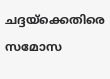ചദ്ദയ്‌ക്കെതിരെ സമോസ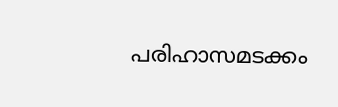പരിഹാസമടക്കം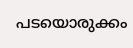പടയൊരുക്കം